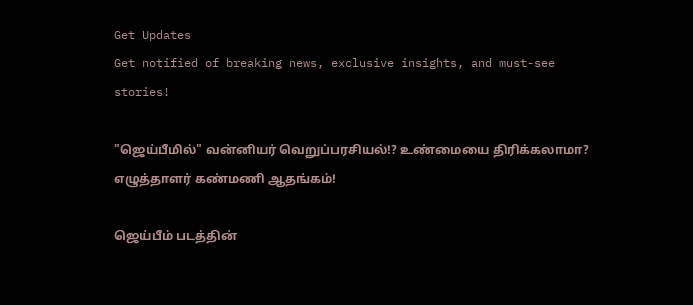Get Updates
Get notified of breaking news, exclusive insights, and must-see stories!

"ஜெய்பீமில்" வன்னியர் வெறுப்பரசியல்!? உண்மையை திரிக்கலாமா? எழுத்தாளர் கண்மணி ஆதங்கம்!

ஜெய்பீம் படத்தின்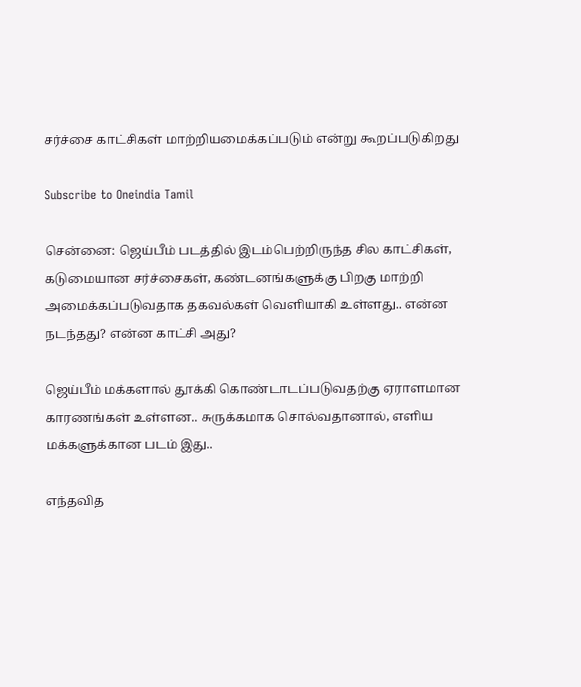சர்ச்சை காட்சிகள் மாற்றியமைக்கப்படும் என்று கூறப்படுகிறது

Subscribe to Oneindia Tamil

சென்னை: ஜெய்பீம் படத்தில் இடம்பெற்றிருந்த சில காட்சிகள், கடுமையான சர்ச்சைகள், கண்டனங்களுக்கு பிறகு மாற்றி அமைக்கப்படுவதாக தகவல்கள் வெளியாகி உள்ளது.. என்ன நடந்தது? என்ன காட்சி அது?

ஜெய்பீம் மக்களால் தூக்கி கொண்டாடப்படுவதற்கு ஏராளமான காரணங்கள் உள்ளன.. சுருக்கமாக சொல்வதானால், எளிய மக்களுக்கான படம் இது..

எந்தவித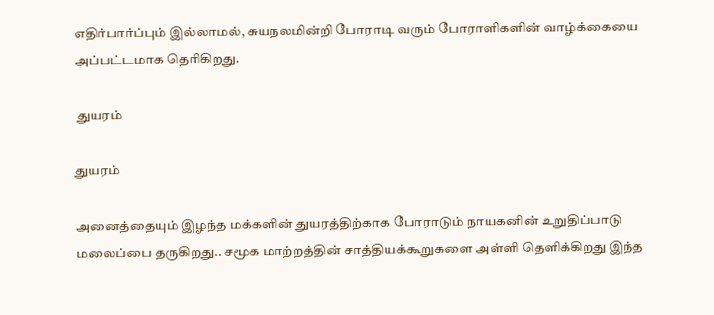எதிர்பார்ப்பும் இல்லாமல், சுயநலமின்றி போராடி வரும் போராளிகளின் வாழ்க்கையை அப்பட்டமாக தெரிகிறது.

 துயரம்

துயரம்

அனைத்தையும் இழந்த மக்களின் துயரத்திற்காக போராடும் நாயகனின் உறுதிப்பாடு மலைப்பை தருகிறது.. சமூக மாற்றத்தின் சாத்தியக்கூறுகளை அள்ளி தெளிக்கிறது இந்த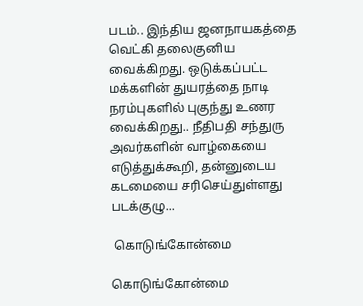படம்.. இந்திய ஜனநாயகத்தை வெட்கி தலைகுனிய வைக்கிறது. ஒடுக்கப்பட்ட மக்களின் துயரத்தை நாடி நரம்புகளில் புகுந்து உணர வைக்கிறது.. நீதிபதி சந்துரு அவர்களின் வாழ்கையை எடுத்துக்கூறி, தன்னுடைய கடமையை சரிசெய்துள்ளது படக்குழு...

 கொடுங்கோன்மை

கொடுங்கோன்மை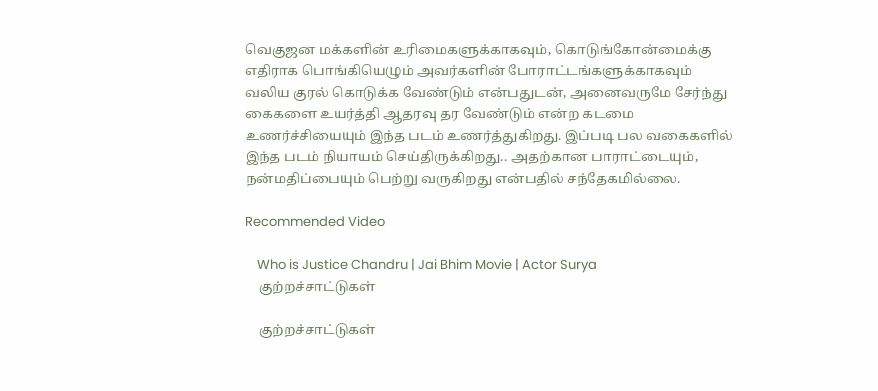வெகுஜன மக்களின் உரிமைகளுக்காகவும், கொடுங்கோன்மைக்கு எதிராக பொங்கியெழும் அவர்களின் போராட்டங்களுக்காகவும் வலிய குரல் கொடுக்க வேண்டும் என்பதுடன், அனைவருமே சேர்ந்து கைகளை உயர்த்தி ஆதரவு தர வேண்டும் என்ற கடமை உணர்ச்சியையும் இந்த படம் உணர்த்துகிறது. இப்படி பல வகைகளில் இந்த படம் நியாயம் செய்திருக்கிறது.. அதற்கான பாராட்டையும், நன்மதிப்பையும் பெற்று வருகிறது என்பதில் சந்தேகமில்லை.

Recommended Video

    Who is Justice Chandru | Jai Bhim Movie | Actor Surya
    குற்றச்சாட்டுகள்

    குற்றச்சாட்டுகள்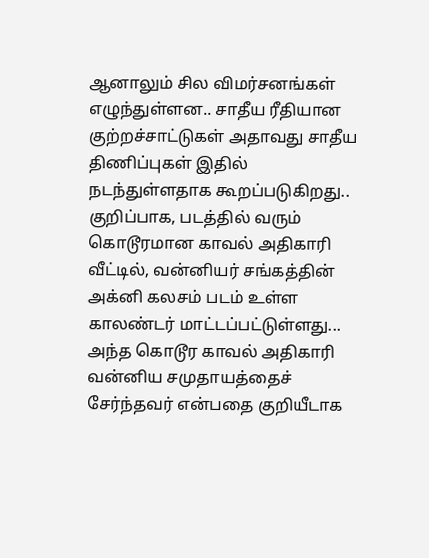ஆனாலும் சில விமர்சனங்கள் எழுந்துள்ளன.. சாதீய ரீதியான குற்றச்சாட்டுகள் அதாவது சாதீய திணிப்புகள் இதில் நடந்துள்ளதாக கூறப்படுகிறது.. குறிப்பாக, படத்தில் வரும் கொடூரமான காவல் அதிகாரி வீட்டில், வன்னியர் சங்கத்தின் அக்னி கலசம் படம் உள்ள காலண்டர் மாட்டப்பட்டுள்ளது... அந்த கொடூர காவல் அதிகாரி வன்னிய சமுதாயத்தைச் சேர்ந்தவர் என்பதை குறியீடாக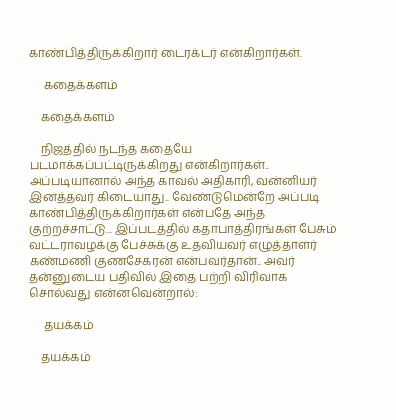காண்பித்திருக்கிறார் டைரக்டர் என்கிறார்கள்.

     கதைக்களம்

    கதைக்களம்

    நிஜத்தில் நடந்த கதையே படமாக்கப்பட்டிருக்கிறது என்கிறார்கள்.. அப்படியானால் அந்த காவல் அதிகாரி, வன்னியர் இனத்தவர் கிடையாது.. வேண்டுமென்றே அப்படி காண்பித்திருக்கிறார்கள் என்பதே அந்த குற்றச்சாட்டு... இப்படத்தில் கதாபாத்திரங்கள் பேசும் வட்டராவழக்கு பேச்சுக்கு உதவியவர் எழுத்தாளர் கண்மணி குணசேகரன் என்பவர்தான்.. அவர் தன்னுடைய பதிவில் இதை பற்றி விரிவாக சொல்வது என்னவென்றால்:

     தயக்கம்

    தயக்கம்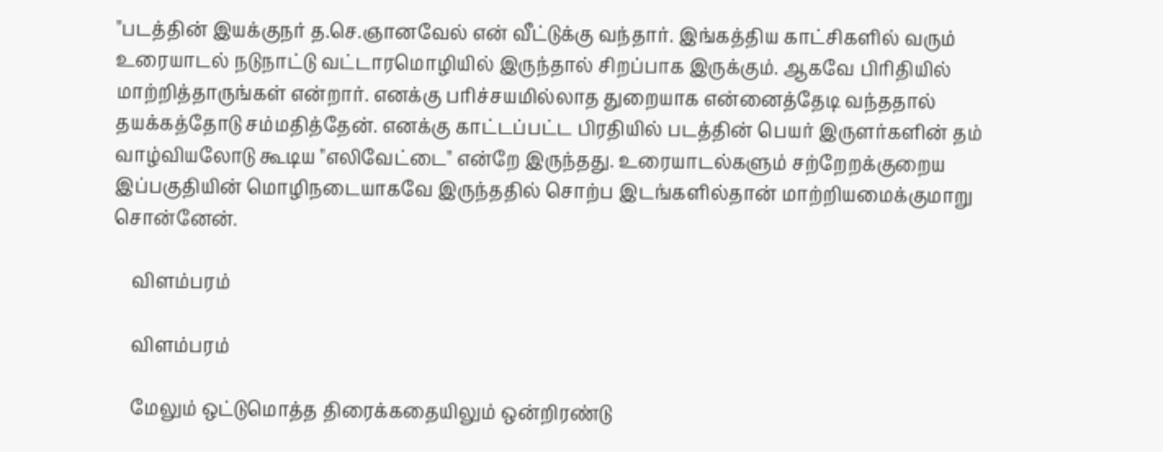"படத்தின் இயக்குநர் த.செ.ஞானவேல் என் வீட்டுக்கு வந்தார். இங்கத்திய காட்சிகளில் வரும் உரையாடல் நடுநாட்டு வட்டாரமொழியில் இருந்தால் சிறப்பாக இருக்கும். ஆகவே பிரிதியில் மாற்றித்தாருங்கள் என்றார். எனக்கு பரிச்சயமில்லாத துறையாக என்னைத்தேடி வந்ததால் தயக்கத்தோடு சம்மதித்தேன். எனக்கு காட்டப்பட்ட பிரதியில் படத்தின் பெயர் இருளர்களின் தம் வாழ்வியலோடு கூடிய "எலிவேட்டை" என்றே இருந்தது. உரையாடல்களும் சற்றேறக்குறைய இப்பகுதியின் மொழிநடையாகவே இருந்ததில் சொற்ப இடங்களில்தான் மாற்றியமைக்குமாறு சொன்னேன்.

    விளம்பரம்

    விளம்பரம்

    மேலும் ஒட்டுமொத்த திரைக்கதையிலும் ஒன்றிரண்டு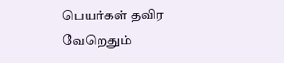பெயர்கள் தவிர வேறெதும்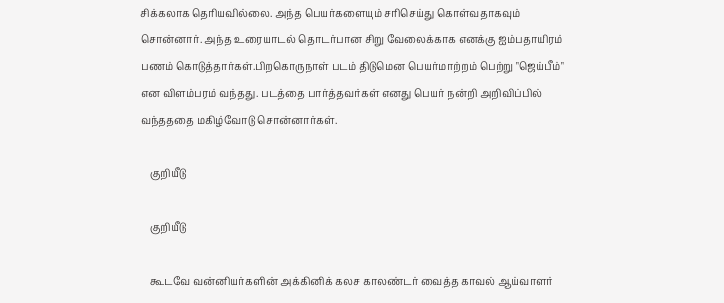சிக்கலாக தெரியவில்லை. அந்த பெயர்களையும் சரிசெய்து கொள்வதாகவும் சொன்னார். அந்த உரையாடல் தொடர்பான சிறு வேலைக்காக எனக்கு ஐம்பதாயிரம் பணம் கொடுத்தார்கள்.பிறகொருநாள் படம் திடுமென பெயர்மாற்றம் பெற்று "ஜெய்பீம்" என விளம்பரம் வந்தது. படத்தை பார்த்தவர்கள் எனது பெயர் நன்றி அறிவிப்பில் வந்தததை மகிழ்வோடு சொன்னார்கள்.

    குறியீடு

    குறியீடு

    கூடவே வன்னியர்களின் அக்கினிக் கலச காலண்டர் வைத்த காவல் ஆய்வாளர்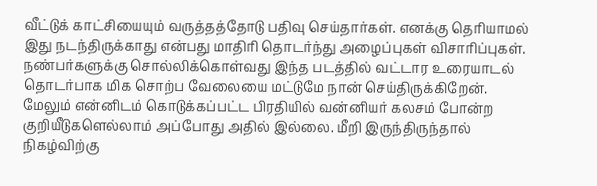வீட்டுக் காட்சியையும் வருத்தத்தோடு பதிவு செய்தார்கள். எனக்கு தெரியாமல் இது நடந்திருக்காது என்பது மாதிரி தொடர்ந்து அழைப்புகள் விசாரிப்புகள். நண்பர்களுக்கு சொல்லிக்கொள்வது இந்த படத்தில் வட்டார உரையாடல் தொடர்பாக மிக சொற்ப வேலையை மட்டுமே நான் செய்திருக்கிறேன். மேலும் என்னிடம் கொடுக்கப்பட்ட பிரதியில் வன்னியர் கலசம் போன்ற குறியீடுகளெல்லாம் அப்போது அதில் இல்லை. மீறி இருந்திருந்தால் நிகழ்விற்கு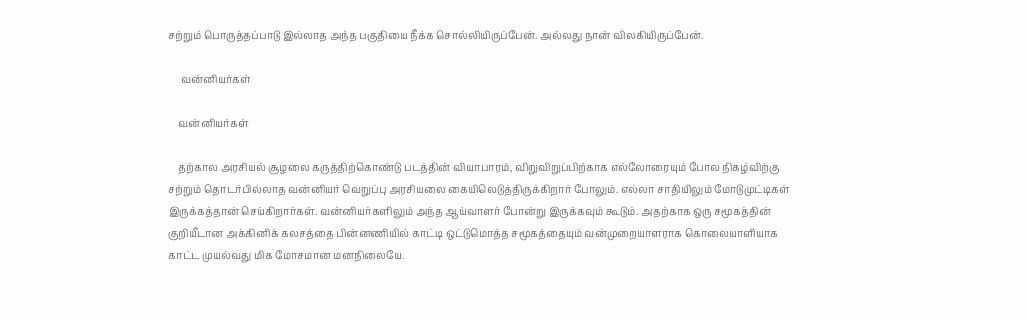சற்றும் பொருத்தப்பாடு இல்லாத அந்த பகுதியை நீக்க சொல்லியிருப்பேன். அல்லது நான் விலகியிருப்பேன்.

     வன்னியர்கள்

    வன்னியர்கள்

    தற்கால அரசியல் சூழலை கருத்திற்கொண்டு படத்தின் வியாபாரம், விறுவிறுப்பிற்காக எல்லோரையும் போல நிகழ்விற்கு சற்றும் தொடர்பில்லாத வன்னியர் வெறுப்பு அரசியலை கையிலெடுத்திருக்கிறார் போலும். எல்லா சாதியிலும் மோடுமுட்டிகள் இருக்கத்தான் செய்கிறார்கள். வன்னியர்களிலும் அந்த ஆய்வாளர் போன்று இருக்கவும் கூடும். அதற்காக ஒரு சமூகத்தின் குறியீடான அக்கினிக் கலசத்தை பின்னணியில் காட்டி ஒட்டுமொத்த சமூகத்தையும் வன்முறையாளராக கொலையாளியாக காட்ட முயல்வது மிக மோசமான மனநிலையே.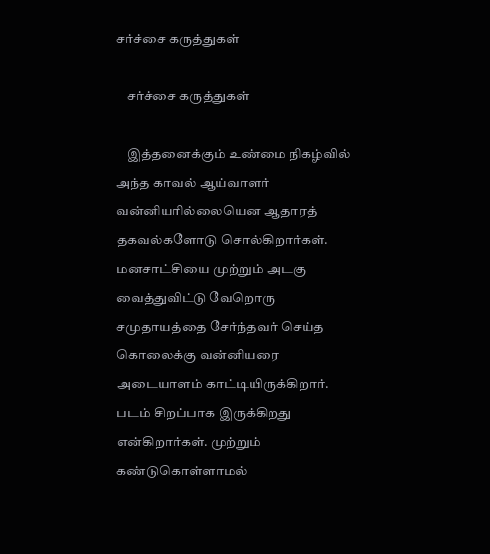சர்ச்சை கருத்துகள்

    சர்ச்சை கருத்துகள்

    இத்தனைக்கும் உண்மை நிகழ்வில் அந்த காவல் ஆய்வாளர் வன்னியரில்லையென ஆதாரத் தகவல்களோடு சொல்கிறார்கள். மனசாட்சியை முற்றும் அடகு வைத்துவிட்டு வேறொரு சமுதாயத்தை சேர்ந்தவர் செய்த கொலைக்கு வன்னியரை அடையாளம் காட்டியிருக்கிறார். படம் சிறப்பாக இருக்கிறது என்கிறார்கள். முற்றும் கண்டுகொள்ளாமல்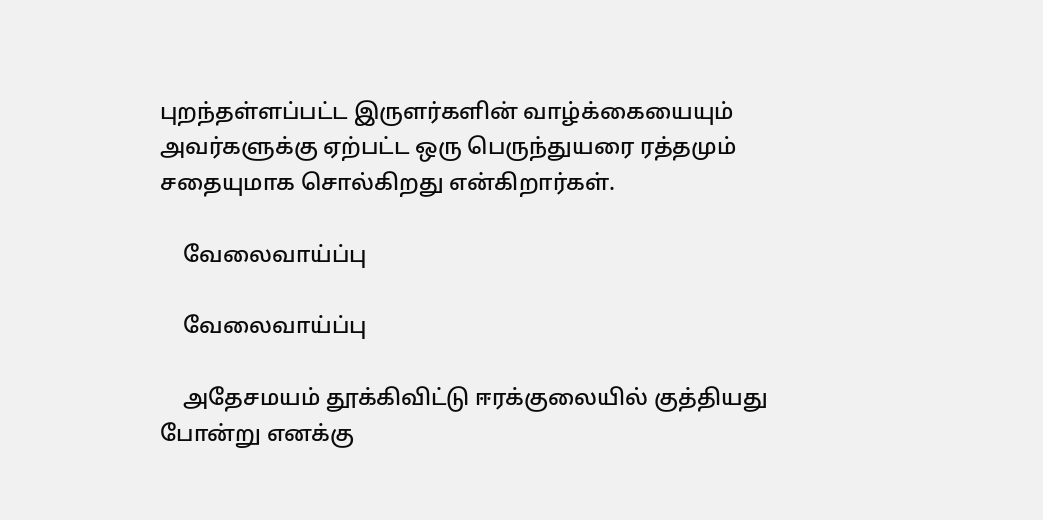புறந்தள்ளப்பட்ட இருளர்களின் வாழ்க்கையையும் அவர்களுக்கு ஏற்பட்ட ஒரு பெருந்துயரை ரத்தமும் சதையுமாக சொல்கிறது என்கிறார்கள்.

    வேலைவாய்ப்பு

    வேலைவாய்ப்பு

    அதேசமயம் தூக்கிவிட்டு ஈரக்குலையில் குத்தியது போன்று எனக்கு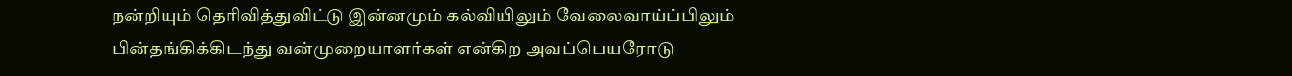நன்றியும் தெரிவித்துவிட்டு இன்னமும் கல்வியிலும் வேலைவாய்ப்பிலும் பின்தங்கிக்கிடந்து வன்முறையாளர்கள் என்கிற அவப்பெயரோடு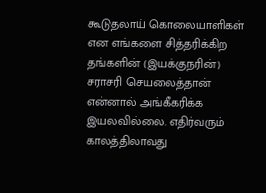கூடுதலாய் கொலையாளிகள் என எங்களை சித்தரிக்கிற தங்களின் (இயக்குநரின்) சராசரி செயலைத்தான் என்னால் அங்கீகரிக்க இயலவில்லை. எதிர்வரும் காலத்திலாவது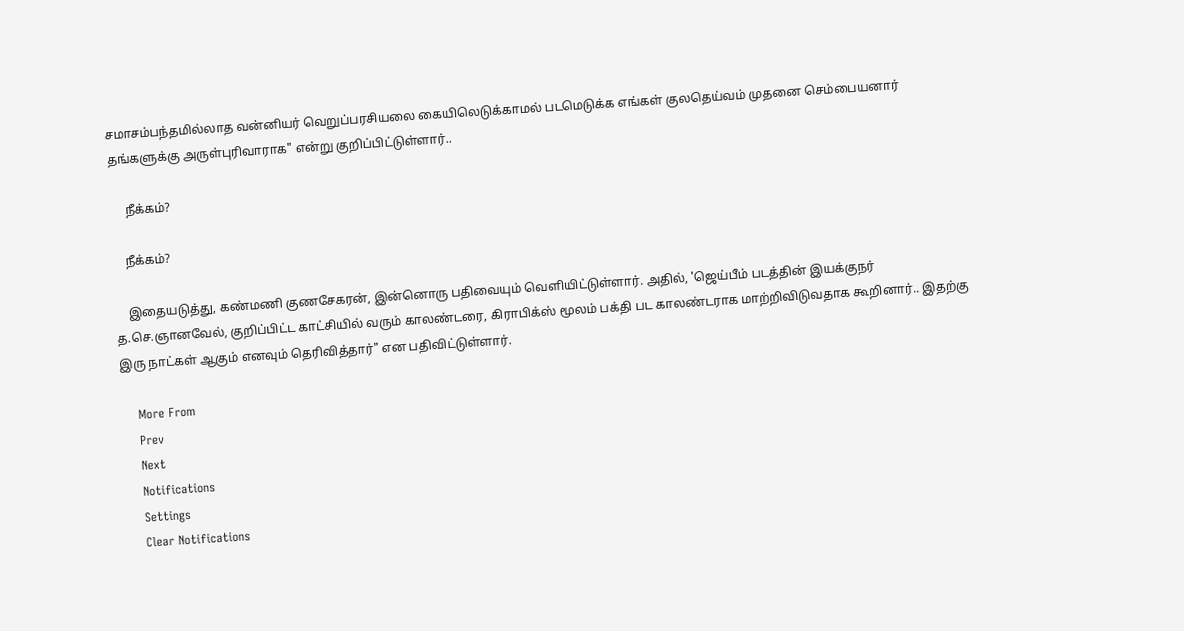சமாசம்பந்தமில்லாத வன்னியர் வெறுப்பரசியலை கையிலெடுக்காமல் படமெடுக்க எங்கள் குலதெய்வம் முதனை செம்பையனார் தங்களுக்கு அருள்புரிவாராக" என்று குறிப்பிட்டுள்ளார்..

     நீக்கம்?

    நீக்கம்?

    இதையடுத்து, கண்மணி குணசேகரன், இன்னொரு பதிவையும் வெளியிட்டுள்ளார். அதில், 'ஜெய்பீம் படத்தின் இயக்குநர் த.செ.ஞானவேல், குறிப்பிட்ட காட்சியில் வரும் காலண்டரை, கிராபிக்ஸ் மூலம் பக்தி பட காலண்டராக மாற்றிவிடுவதாக கூறினார்.. இதற்கு இரு நாட்கள் ஆகும் எனவும் தெரிவித்தார்" என பதிவிட்டுள்ளார்.

    More From
    Prev
    Next
    Notifications
    Settings
    Clear Notifications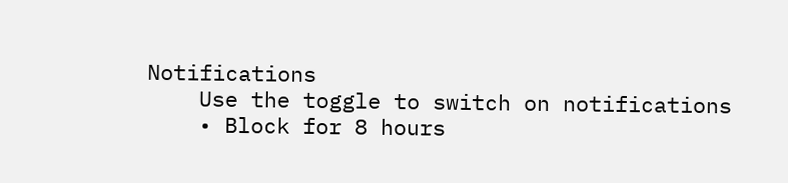Notifications
    Use the toggle to switch on notifications
    • Block for 8 hours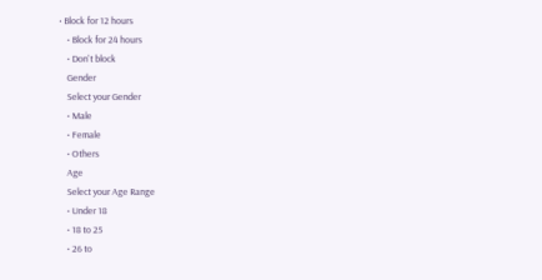• Block for 12 hours
    • Block for 24 hours
    • Don't block
    Gender
    Select your Gender
    • Male
    • Female
    • Others
    Age
    Select your Age Range
    • Under 18
    • 18 to 25
    • 26 to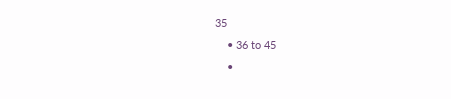35
    • 36 to 45
    •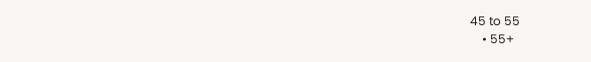45 to 55
    • 55+